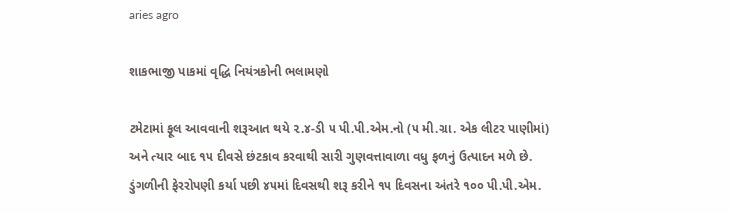aries agro

શાકભાજી પાકમાં વૃદ્ધિ નિયંત્રકોની ભલામણો

ટમેટામાં ફૂલ આવવાની શરૂઆત થયે ૨.૪-ડી ૫ પી.પી.એમ.નો (૫ મી.ગ્રા. એક લીટર પાણીમાં) અને ત્યાર બાદ ૧૫ દીવસે છંટકાવ કરવાથી સારી ગુણવત્તાવાળા વધુ ફળનું ઉત્પાદન મળે છે. ડુંગળીની ફેરરોપણી કર્યા પછી ૪૫માં દિવસથી શરૂ કરીને ૧૫ દિવસના અંતરે ૧૦૦ પી.પી.એમ.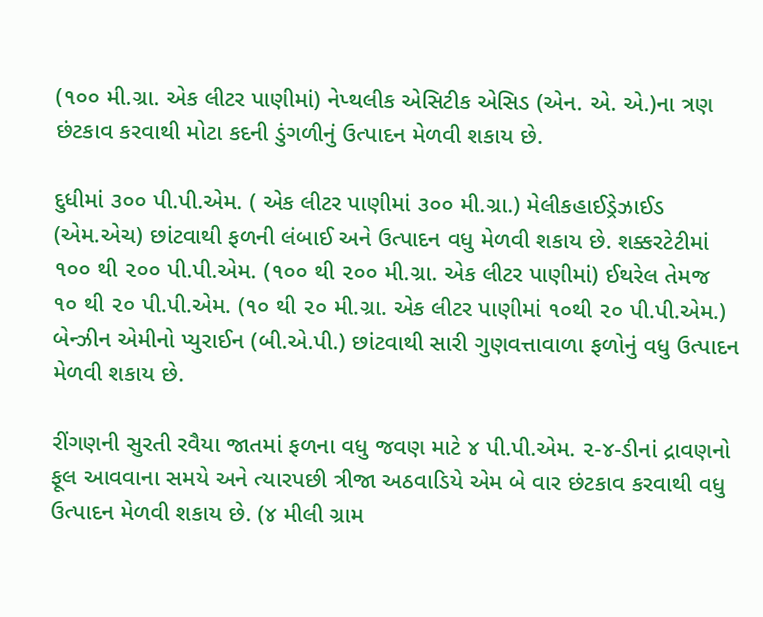(૧૦૦ મી.ગ્રા. એક લીટર પાણીમાં) નેપ્થલીક એસિટીક એસિડ (એન. એ. એ.)ના ત્રણ છંટકાવ કરવાથી મોટા કદની ડુંગળીનું ઉત્પાદન મેળવી શકાય છે.

દુધીમાં ૩૦૦ પી.પી.એમ. ( એક લીટર પાણીમાં ૩૦૦ મી.ગ્રા.) મેલીકહાઈડ્રેઝાઈડ (એમ.એચ) છાંટવાથી ફળની લંબાઈ અને ઉત્પાદન વધુ મેળવી શકાય છે. શક્કરટેટીમાં ૧૦૦ થી ૨૦૦ પી.પી.એમ. (૧૦૦ થી ૨૦૦ મી.ગ્રા. એક લીટર પાણીમાં) ઈથરેલ તેમજ ૧૦ થી ૨૦ પી.પી.એમ. (૧૦ થી ૨૦ મી.ગ્રા. એક લીટર પાણીમાં ૧૦થી ૨૦ પી.પી.એમ.) બેન્ઝીન એમીનો પ્યુરાઈન (બી.એ.પી.) છાંટવાથી સારી ગુણવત્તાવાળા ફળોનું વધુ ઉત્પાદન મેળવી શકાય છે.

રીંગણની સુરતી રવૈયા જાતમાં ફળના વધુ જવણ માટે ૪ પી.પી.એમ. ૨-૪-ડીનાં દ્રાવણનો ફૂલ આવવાના સમયે અને ત્યારપછી ત્રીજા અઠવાડિયે એમ બે વાર છંટકાવ કરવાથી વધુ ઉત્પાદન મેળવી શકાય છે. (૪ મીલી ગ્રામ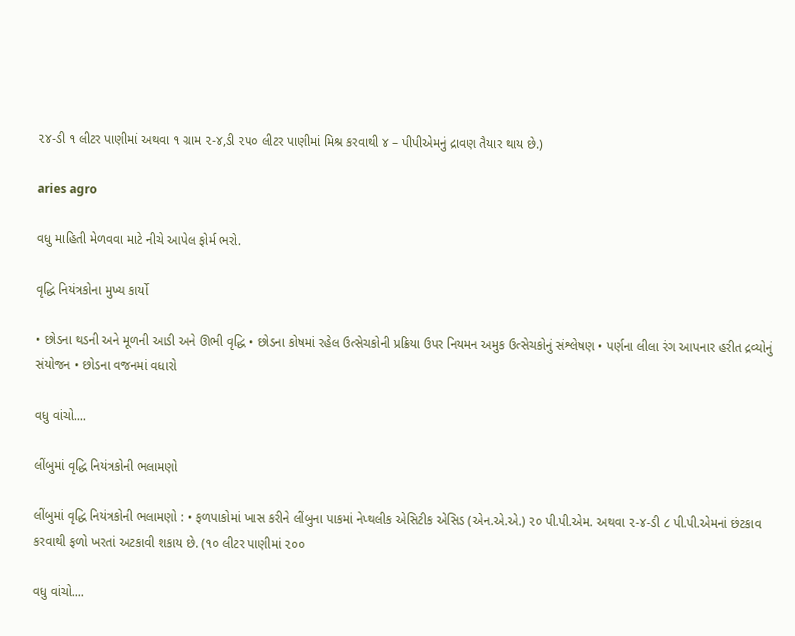૨૪-ડી ૧ લીટર પાણીમાં અથવા ૧ ગ્રામ ૨-૪,ડી ૨૫૦ લીટર પાણીમાં મિશ્ર કરવાથી ૪ – પીપીએમનું દ્રાવણ તૈયાર થાય છે.)

aries agro

વધુ માહિતી મેળવવા માટે નીચે આપેલ ફોર્મ ભરો.

વૃદ્ધિ નિયંત્રકોના મુખ્ય કાર્યો

• છોડના થડની અને મૂળની આડી અને ઊભી વૃદ્ધિ • છોડના કોષમાં રહેલ ઉત્સેચકોની પ્રક્રિયા ઉપર નિયમન અમુક ઉત્સેચકોનું સંશ્લેષણ • પર્ણના લીલા રંગ આપનાર હરીત દ્રવ્યોનું સંયોજન • છોડના વજનમાં વધારો

વધુ વાંચો....

લીંબુમાં વૃદ્ધિ નિયંત્રકોની ભલામણો

લીંબુમાં વૃદ્ધિ નિયંત્રકોની ભલામણો : • ફળપાકોમાં ખાસ કરીને લીંબુના પાકમાં નેપ્થલીક એસિટીક એસિડ (એન.એ.એ.) ૨૦ પી.પી.એમ. અથવા ૨-૪-ડી ૮ પી.પી.એમનાં છંટકાવ કરવાથી ફળો ખરતાં અટકાવી શકાય છે. (૧૦ લીટર પાણીમાં ૨૦૦

વધુ વાંચો....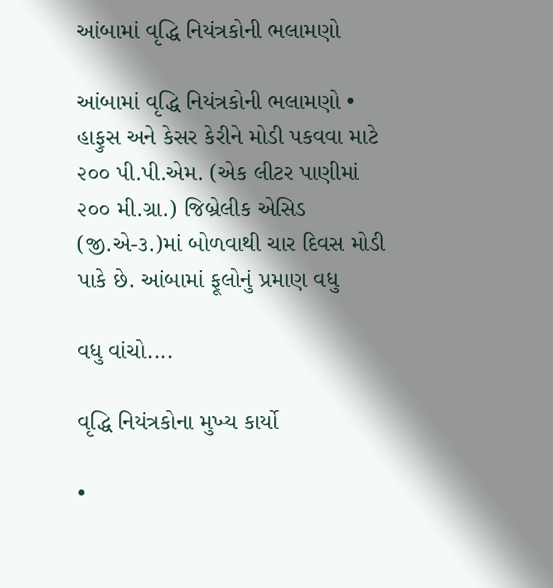આંબામાં વૃદ્ધિ નિયંત્રકોની ભલામણો

આંબામાં વૃદ્ધિ નિયંત્રકોની ભલામણો • હાફુસ અને કેસર કેરીને મોડી પકવવા માટે ૨૦૦ પી.પી.એમ. (એક લીટર પાણીમાં ૨૦૦ મી.ગ્રા.) જિબ્રેલીક એસિડ (જી.એ-૩.)માં બોળવાથી ચાર દિવસ મોડી પાકે છે. આંબામાં ફૂલોનું પ્રમાણ વધુ

વધુ વાંચો....

વૃદ્ધિ નિયંત્રકોના મુખ્ય કાર્યો

•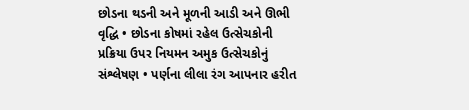છોડના થડની અને મૂળની આડી અને ઊભી વૃદ્ધિ • છોડના કોષમાં રહેલ ઉત્સેચકોની પ્રક્રિયા ઉપર નિયમન અમુક ઉત્સેચકોનું સંશ્લેષણ • પર્ણના લીલા રંગ આપનાર હરીત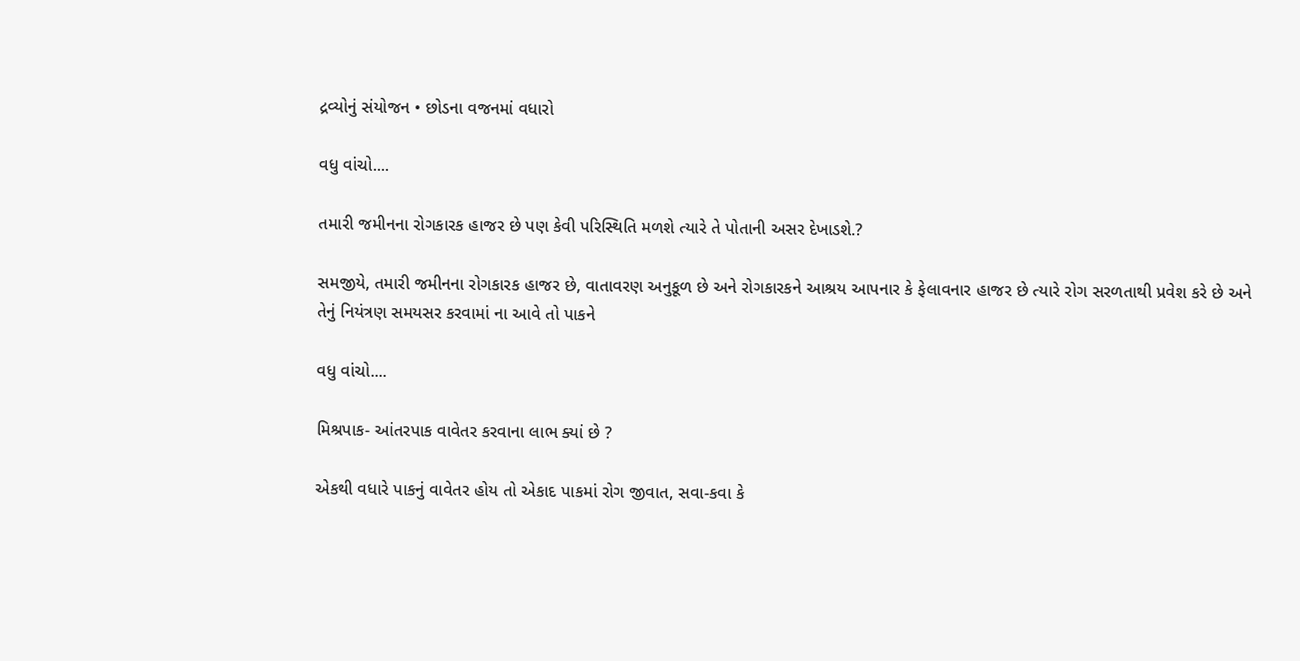દ્રવ્યોનું સંયોજન • છોડના વજનમાં વધારો

વધુ વાંચો....

તમારી જમીનના રોગકારક હાજર છે પણ કેવી પરિસ્થિતિ મળશે ત્યારે તે પોતાની અસર દેખાડશે.?

સમજીયે, તમારી જમીનના રોગકારક હાજર છે, વાતાવરણ અનુકૂળ છે અને રોગકારકને આશ્રય આપનાર કે ફેલાવનાર હાજર છે ત્યારે રોગ સરળતાથી પ્રવેશ કરે છે અને તેનું નિયંત્રણ સમયસર કરવામાં ના આવે તો પાકને

વધુ વાંચો....

મિશ્રપાક- આંતરપાક વાવેતર કરવાના લાભ ક્યાં છે ?

એકથી વધારે પાકનું વાવેતર હોય તો એકાદ પાકમાં રોગ જીવાત, સવા-કવા કે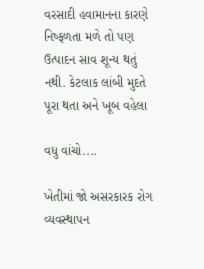વરસાદી હવામાનના કારણે નિષ્ફળતા મળે તો પણ ઉત્પાદન સાવ શૂન્ય થતું નથી. કેટલાક લાંબી મુદતે પૂરા થતા અને ખૂબ વહેલા

વધુ વાંચો....

ખેતીમાં જો અસરકારક રોગ વ્યવસ્થાપન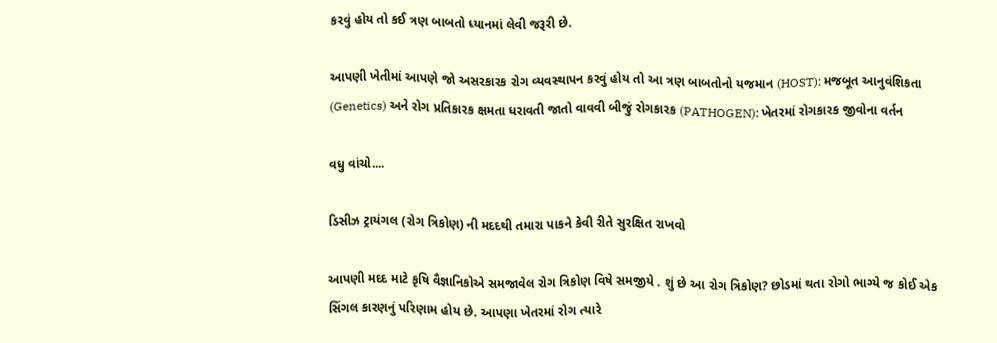કરવું હોય તો કઈ ત્રણ બાબતો ધ્યાનમાં લેવી જરૂરી છે.

આપણી ખેતીમાં આપણે જો અસરકારક રોગ વ્યવસ્થાપન કરવું હોય તો આ ત્રણ બાબતોનો યજમાન (HOST): મજબૂત આનુવંશિકતા (Genetics) અને રોગ પ્રતિકારક ક્ષમતા ધરાવતી જાતો વાવવી બીજું રોગકારક (PATHOGEN): ખેતરમાં રોગકારક જીવોના વર્તન

વધુ વાંચો....

ડિસીઝ ટ્રાયંગલ (રોગ ત્રિકોણ) ની મદદથી તમારા પાકને કેવી રીતે સુરક્ષિત રાખવો

આપણી મદદ માટે કૃષિ વૈજ્ઞાનિકોએ સમજાવેલ રોગ ત્રિકોણ વિષે સમજીયે . શું છે આ રોગ ત્રિકોણ? છોડમાં થતા રોગો ભાગ્યે જ કોઈ એક સિંગલ કારણનું પરિણામ હોય છે. આપણા ખેતરમાં રોગ ત્યારે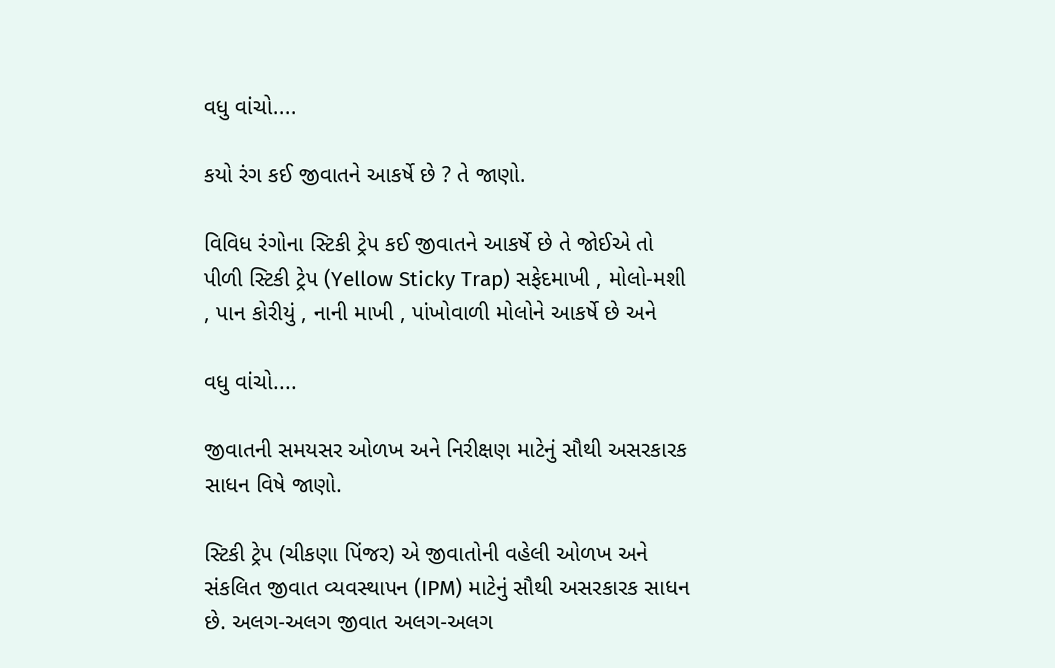વધુ વાંચો....

કયો રંગ કઈ જીવાતને આકર્ષે છે ? તે જાણો.

વિવિધ રંગોના સ્ટિકી ટ્રેપ કઈ જીવાતને આકર્ષે છે તે જોઈએ તો પીળી સ્ટિકી ટ્રેપ (Yellow Sticky Trap) સફેદમાખી , મોલો-મશી , પાન કોરીયું , નાની માખી , પાંખોવાળી મોલોને આકર્ષે છે અને

વધુ વાંચો....

જીવાતની સમયસર ઓળખ અને નિરીક્ષણ માટેનું સૌથી અસરકારક સાધન વિષે જાણો.

સ્ટિકી ટ્રેપ (ચીકણા પિંજર) એ જીવાતોની વહેલી ઓળખ અને સંકલિત જીવાત વ્યવસ્થાપન (IPM) માટેનું સૌથી અસરકારક સાધન છે. અલગ-અલગ જીવાત અલગ-અલગ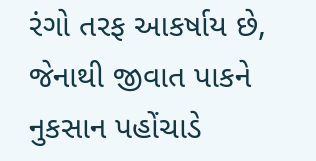રંગો તરફ આકર્ષાય છે, જેનાથી જીવાત પાકને નુકસાન પહોંચાડે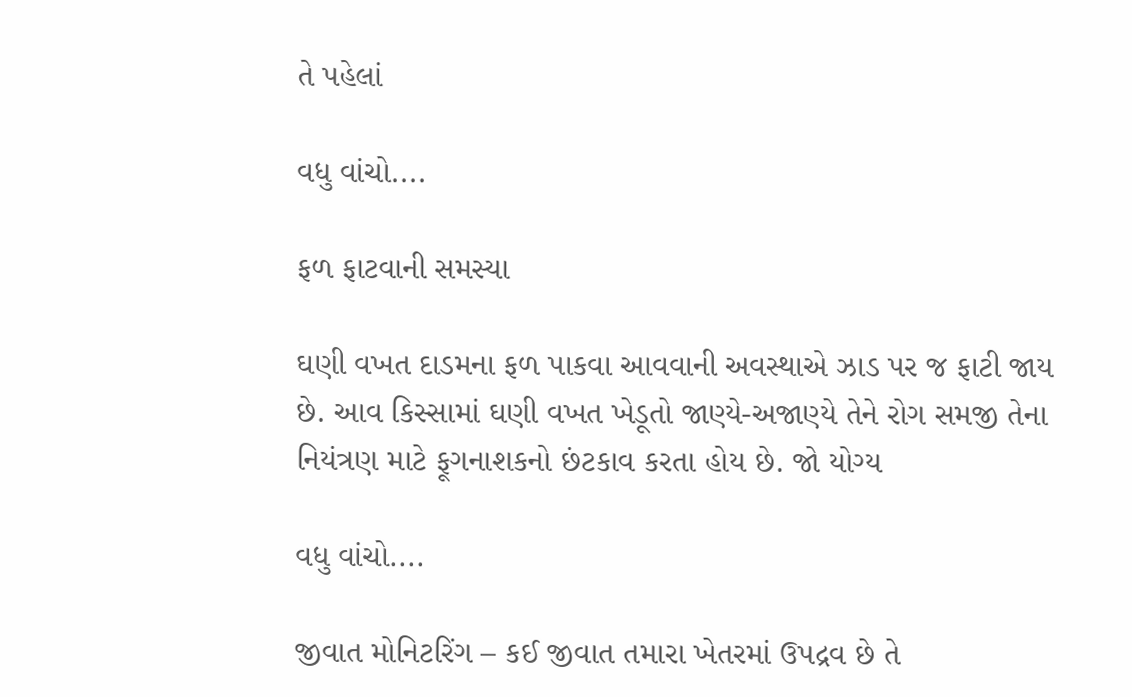તે પહેલાં

વધુ વાંચો....

ફળ ફાટવાની સમસ્યા

ઘણી વખત દાડમના ફળ પાકવા આવવાની અવસ્થાએ ઝાડ પર જ ફાટી જાય છે. આવ કિસ્સામાં ઘણી વખત ખેડૂતો જાણ્યે-અજાણ્યે તેને રોગ સમજી તેના નિયંત્રણ માટે ફૂગનાશકનો છંટકાવ કરતા હોય છે. જો યોગ્ય

વધુ વાંચો....

જીવાત મોનિટરિંગ – કઈ જીવાત તમારા ખેતરમાં ઉપદ્રવ છે તે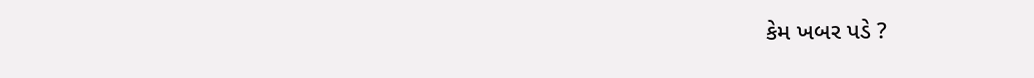કેમ ખબર પડે ?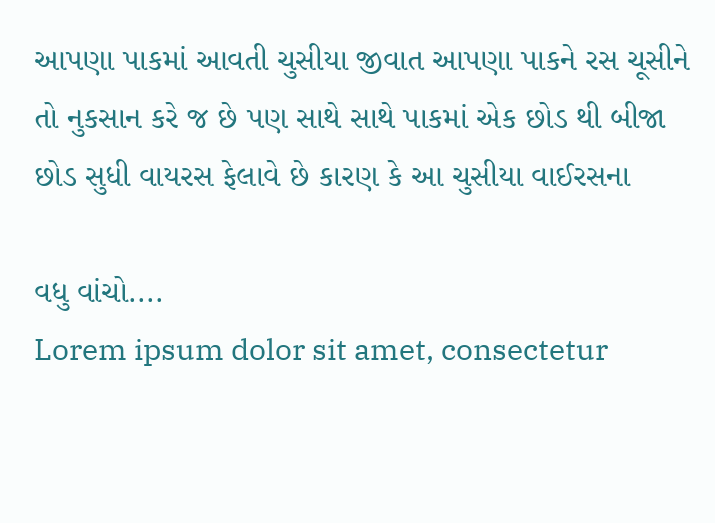આપણા પાકમાં આવતી ચુસીયા જીવાત આપણા પાકને રસ ચૂસીને તો નુકસાન કરે જ છે પણ સાથે સાથે પાકમાં એક છોડ થી બીજા છોડ સુધી વાયરસ ફેલાવે છે કારણ કે આ ચુસીયા વાઈરસના

વધુ વાંચો....
Lorem ipsum dolor sit amet, consectetur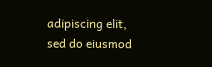adipiscing elit, sed do eiusmod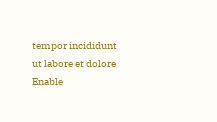tempor incididunt ut labore et dolore
Enable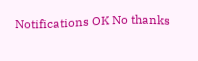Notifications OK No thanks